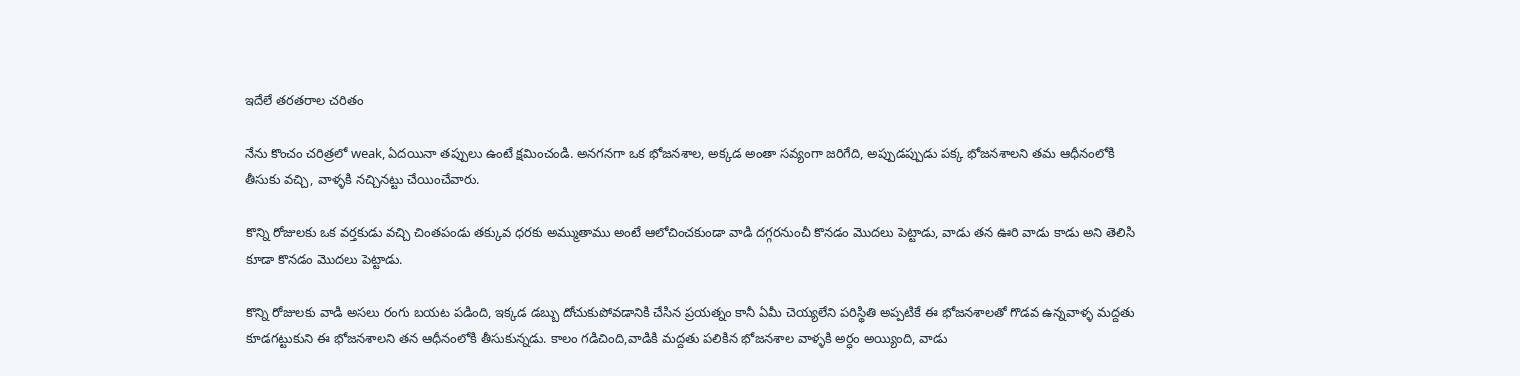ఇదేలే తరతరాల చరితం

నేను కొంచం చరిత్రలో weak, ఏదయినా తప్పులు ఉంటే క్షమించండి. అనగనగా ఒక భోజనశాల, అక్కడ అంతా సవ్యంగా జరిగేది, అప్పుడప్పుడు పక్క భోజనశాలని తమ ఆధీనంలోకి తీసుకు వచ్చి, వాళ్ళకి నచ్చినట్టు చేయించేవారు.

కొన్ని రోజులకు ఒక వర్తకుడు వచ్చి చింతపండు తక్కువ ధరకు అమ్ముతాము అంటే ఆలోచించకుండా వాడి దగ్గరనుంచీ కొనడం మొదలు పెట్టాడు, వాడు తన ఊరి వాడు కాడు అని తెలిసి కూడా కొనడం మొదలు పెట్టాడు.

కొన్ని రోజులకు వాడి అసలు రంగు బయట పడింది, ఇక్కడ డబ్బు దోచుకుపోవడానికి చేసిన ప్రయత్నం కానీ ఏమీ చెయ్యలేని పరిస్థితి అప్పటికే ఈ భోజనశాలతో గొడవ ఉన్నవాళ్ళ మద్దతు కూడగట్టుకుని ఈ భోజనశాలని తన ఆధీనంలోకి తీసుకున్నడు. కాలం గడిచింది,వాడికి మద్దతు పలికిన భోజనశాల వాళ్ళకి అర్ధం అయ్యింది, వాడు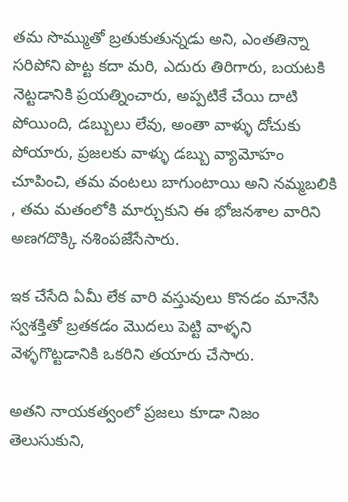తమ సొమ్ముతో బ్రతుకుతున్నడు అని, ఎంతతిన్నా సరిపోని పొట్ట కదా మరి, ఎదురు తిరిగారు, బయటకి నెట్టడానికి ప్రయత్నించారు, అప్పటికే చేయి దాటి పోయింది, డబ్బులు లేవు, అంతా వాళ్ళు దోచుకు పోయారు, ప్రజలకు వాళ్ళు డబ్బు వ్యామోహం చూపించి, తమ వంటలు బాగుంటాయి అని నమ్మబలికి , తమ మతంలోకి మార్చుకుని ఈ భోజనశాల వారిని అణగదొక్కి నశింపజేసేసారు.

ఇక చేసేది ఏమీ లేక వారి వస్తువులు కొనడం మానేసి స్వశక్తితో బ్రతకడం మొదలు పెట్టి వాళ్ళని వెళ్ళగొట్టడానికి ఒకరిని తయారు చేసారు.

అతని నాయకత్వంలో ప్రజలు కూడా నిజం తెలుసుకుని,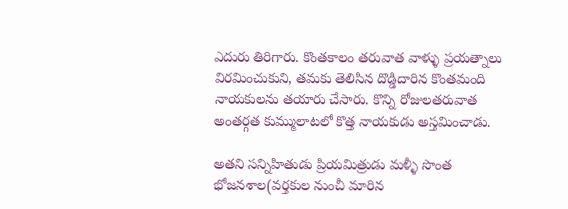ఎదురు తిరిగారు. కొంతకాలం తరువాత వాళ్ళు ప్రయత్నాలు విరమించుకుని, తమకు తెలిసిన దొడ్డిదారిన కొంతమంది నాయకులను తయారు చేసారు. కొన్ని రోజులతరువాత అంతర్గత కుమ్ములాటలో కొత్త నాయకుడు అస్తమించాడు.

అతని సన్నిహితుడు ప్రియమిత్రుడు మళ్ళీ సొంత భోజనశాల(వర్తకుల నుంచీ మారిన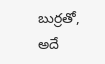బుర్రతో, అదే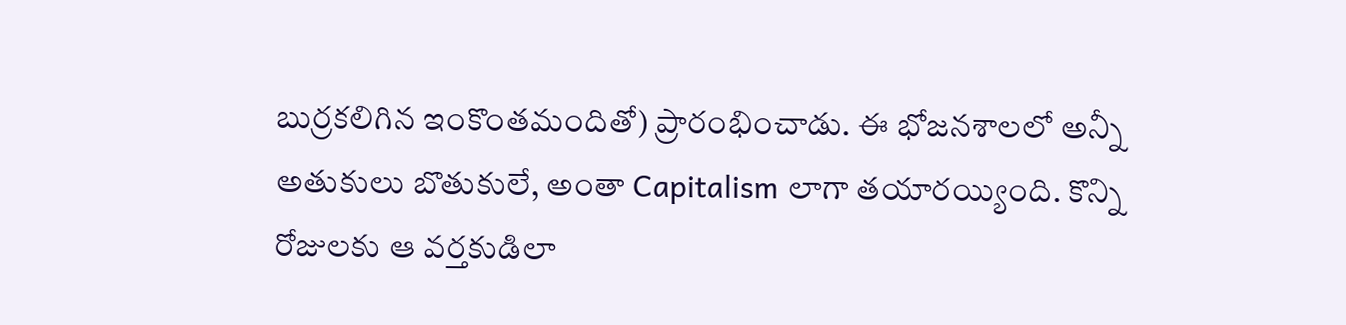బుర్రకలిగిన ఇంకొంతమందితో) ప్రారంభించాడు. ఈ భోజనశాలలో అన్నీ అతుకులు బొతుకులే, అంతా Capitalism లాగా తయారయ్యింది. కొన్ని రోజులకు ఆ వర్తకుడిలా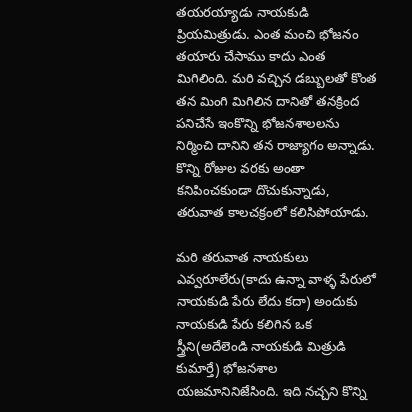తయరయ్యాడు నాయకుడి ప్రియమిత్రుడు. ఎంత మంచి భోజనం తయారు చేసాము కాదు ఎంత మిగిలింది. మరి వచ్చిన డబ్బులతో కొంత తన మింగి మిగిలిన దానితో తనక్రింద పనిచేసే ఇంకొన్ని భోజనశాలలను నిర్మించి దానిని తన రాజ్యాగం అన్నాడు. కొన్ని రోజుల వరకు అంతా కనిపించకుండా దొచుకున్నాడు, తరువాత కాలచక్రంలో కలిసిపోయాడు.

మరి తరువాత నాయకులు ఎవ్వరూలేరు(కాదు ఉన్నా వాళ్ళ పేరులో నాయకుడి పేరు లేదు కదా) అందుకు నాయకుడి పేరు కలిగిన ఒక స్త్రీని(అదేలెండి నాయకుడి మిత్రుడి కుమార్తే) భోజనశాల యజమానినిజేసింది. ఇది నచ్చని కొన్ని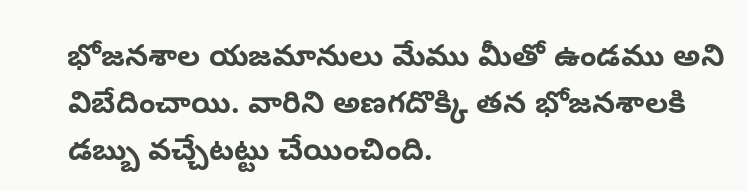భోజనశాల యజమానులు మేము మీతో ఉండము అని విబేదించాయి. వారిని అణగదొక్కి తన భోజనశాలకి డబ్బు వచ్చేటట్టు చేయించింది.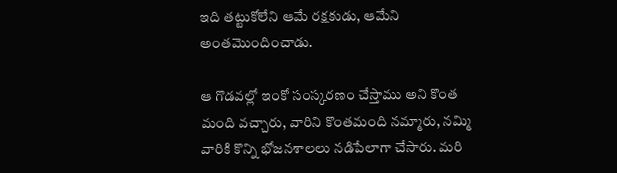ఇది తట్టుకోలేని ఆమే రక్షకుడు, ఆమేని అంతమొందించాడు.

ఆ గొడవల్లో ఇంకో సంస్కరణం చేస్తాము అని కొంత మంది వచ్చారు, వారిని కొంతమంది నమ్మారు, నమ్మి వారికి కొన్ని భోజనశాలలు నడిపేలాగా చేసారు. మరి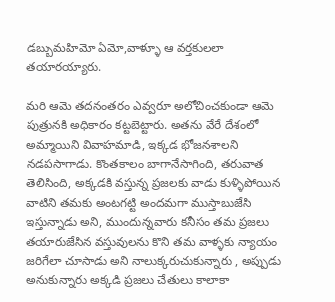డబ్బుమహిమో ఏమో,వాళ్ళూ ఆ వర్తకులలా తయారయ్యారు.

మరి ఆమె తదనంతరం ఎవ్వరూ అలోచించకుండా ఆమె పుత్రునకి అధికారం కట్టబెట్టారు. అతను వేరే దేశంలో అమ్మాయిని వివాహమాడి, ఇక్కడ భోజనశాలని నడపసాగాడు. కొంతకాలం బాగానేసాగింది, తరువాత తెలిసింది, అక్కడకి వస్తున్న ప్రజలకు వాడు కుళ్ళిపోయిన వాటిని తమకు అంటగట్టి అందమగా ముస్తాబుజేసి ఇస్తున్నాడు అని, ముందున్నవారు కనీసం తమ ప్రజలు తయారుజేసిన వస్తువులను కొని తమ వాళ్ళకు న్యాయం జరిగేలా చూసాడు అని నాలుక్కరుచుకున్నారు , అప్పుడు అనుకున్నారు అక్కడి ప్రజలు చేతులు కాలాకా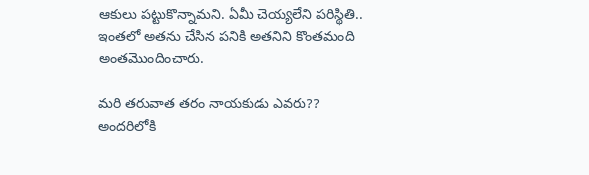ఆకులు పట్టుకొన్నామని. ఏమీ చెయ్యలేని పరిస్థితి.. ఇంతలో అతను చేసిన పనికి అతనిని కొంతమంది అంతమొందించారు.

మరి తరువాత తరం నాయకుడు ఎవరు?? అందరిలోకి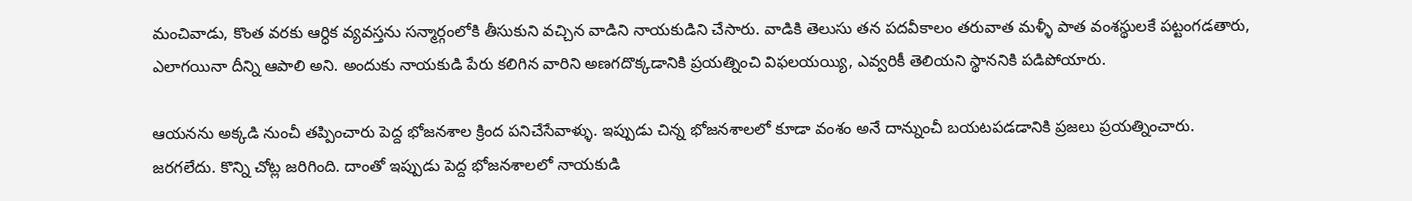మంచివాడు, కొంత వరకు ఆర్ధిక వ్యవస్తను సన్మార్గంలోకి తీసుకుని వచ్చిన వాడిని నాయకుడిని చేసారు. వాడికి తెలుసు తన పదవీకాలం తరువాత మళ్ళీ పాత వంశస్థులకే పట్టంగడతారు, ఎలాగయినా దీన్ని ఆపాలి అని. అందుకు నాయకుడి పేరు కలిగిన వారిని అణగదొక్కడానికి ప్రయత్నించి విఫలయయ్యి, ఎవ్వరికీ తెలియని స్థాననికి పడిపోయారు.

ఆయనను అక్కడి నుంచీ తప్పించారు పెద్ద భోజనశాల క్రింద పనిచేసేవాళ్ళు. ఇప్పుడు చిన్న భోజనశాలలో కూడా వంశం అనే దాన్నుంచీ బయటపడడానికి ప్రజలు ప్రయత్నించారు. జరగలేదు. కొన్ని చోట్ల జరిగింది. దాంతో ఇప్పుడు పెద్ద భోజనశాలలో నాయకుడి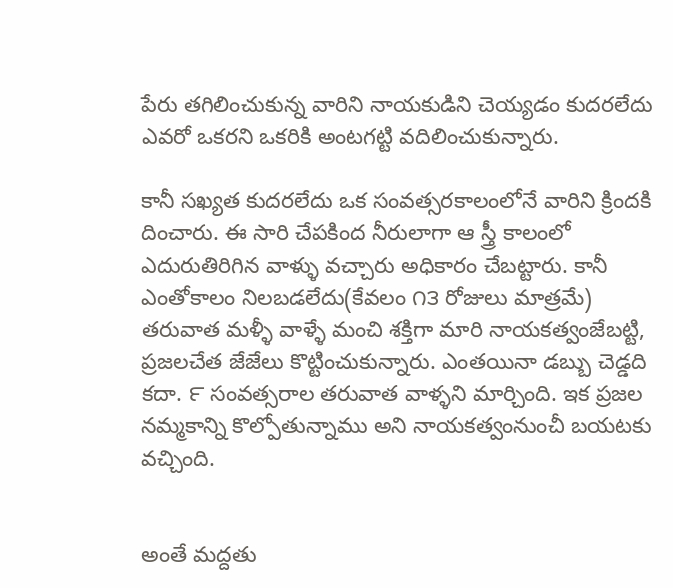పేరు తగిలించుకున్న వారిని నాయకుడిని చెయ్యడం కుదరలేదు ఎవరో ఒకరని ఒకరికి అంటగట్టి వదిలించుకున్నారు.

కానీ సఖ్యత కుదరలేదు ఒక సంవత్సరకాలంలోనే వారిని క్రిందకి దించారు. ఈ సారి చేపకింద నీరులాగా ఆ స్త్రీ కాలంలో ఎదురుతిరిగిన వాళ్ళు వచ్చారు అధికారం చేబట్టారు. కానీ ఎంతోకాలం నిలబడలేదు(కేవలం ౧౩ రోజులు మాత్రమే) తరువాత మళ్ళీ వాళ్ళే మంచి శక్తిగా మారి నాయకత్వంజేబట్టి, ప్రజలచేత జేజేలు కొట్టించుకున్నారు. ఎంతయినా డబ్బు చెడ్డది కదా. ౯ సంవత్సరాల తరువాత వాళ్ళని మార్చింది. ఇక ప్రజల నమ్మకాన్ని కొల్పోతున్నాము అని నాయకత్వంనుంచీ బయటకు వచ్చింది.


అంతే మద్దతు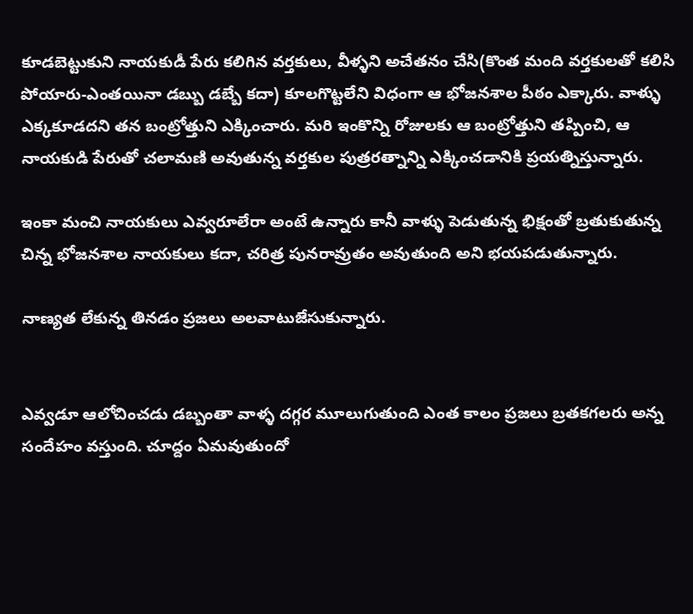కూడబెట్టుకుని నాయకుడీ పేరు కలిగిన వర్తకులు, వీళ్ళని అచేతనం చేసి(కొంత మంది వర్తకులతో కలిసి పోయారు-ఎంతయినా డబ్బు డబ్బే కదా) కూలగొట్టలేని విధంగా ఆ భోజనశాల పీఠం ఎక్కారు. వాళ్ళు ఎక్కకూడదని తన బంట్రోత్తుని ఎక్కించారు. మరి ఇంకొన్ని రోజులకు ఆ బంట్రోత్తుని తప్పించి, ఆ నాయకుడి పేరుతో చలామణి అవుతున్న వర్తకుల పుత్రరత్నాన్ని ఎక్కించడానికి ప్రయత్నిస్తున్నారు.

ఇంకా మంచి నాయకులు ఎవ్వరూలేరా అంటే ఉన్నారు కానీ వాళ్ళు పెడుతున్న భిక్షంతో బ్రతుకుతున్న చిన్న భోజనశాల నాయకులు కదా, చరిత్ర పునరావ్రుతం అవుతుంది అని భయపడుతున్నారు.

నాణ్యత లేకున్న తినడం ప్రజలు అలవాటుజేసుకున్నారు.


ఎవ్వడూ ఆలోచించడు డబ్బంతా వాళ్ళ దగ్గర మూలుగుతుంది ఎంత కాలం ప్రజలు బ్రతకగలరు అన్న సందేహం వస్తుంది. చూద్దం ఏమవుతుందో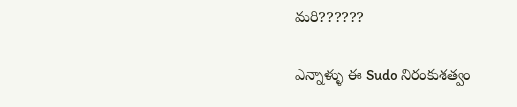మరి??????

ఎన్నాళ్ళు ఈ Sudo నిరంకుశత్వం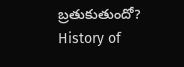బ్రతుకుతుందో?
History of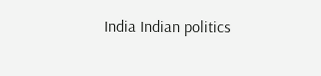India Indian politics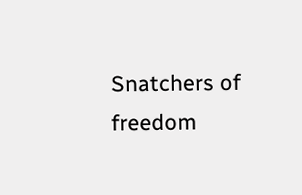Snatchers of freedom